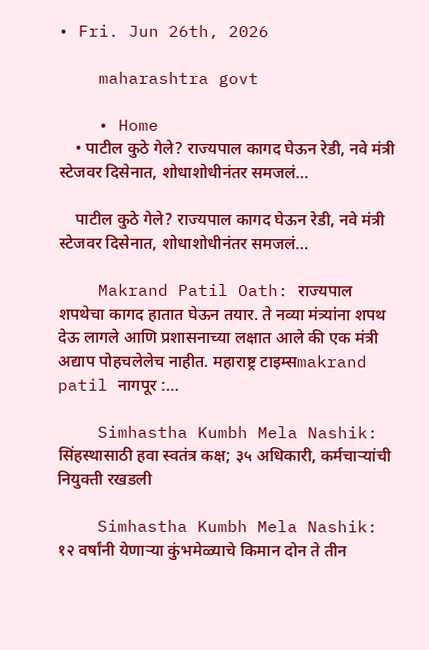• Fri. Jun 26th, 2026

    maharashtra govt

    • Home
    • पाटील कुठे गेले? राज्यपाल कागद घेऊन रेडी, नवे मंत्री स्टेजवर दिसेनात, शोधाशोधीनंतर समजलं…

    पाटील कुठे गेले? राज्यपाल कागद घेऊन रेडी, नवे मंत्री स्टेजवर दिसेनात, शोधाशोधीनंतर समजलं…

    Makrand Patil Oath: राज्यपाल शपथेचा कागद हातात घेऊन तयार. ते नव्या मंत्र्यांना शपथ देऊ लागले आणि प्रशासनाच्या लक्षात आले की एक मंत्री अद्याप पोहचलेलेच नाहीत. महाराष्ट्र टाइम्सmakrand patil नागपूर :…

    Simhastha Kumbh Mela Nashik: सिंहस्थासाठी हवा स्वतंत्र कक्ष; ३५ अधिकारी, कर्मचाऱ्यांची नियुक्ती रखडली

    Simhastha Kumbh Mela Nashik: १२ वर्षांनी येणाऱ्या कुंभमेळ्याचे किमान दोन ते तीन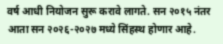वर्ष आधी नियोजन सुरू करावे लागते. सन २०१५ नंतर आता सन २०२६-२०२७ मध्ये सिंहस्थ होणार आहे.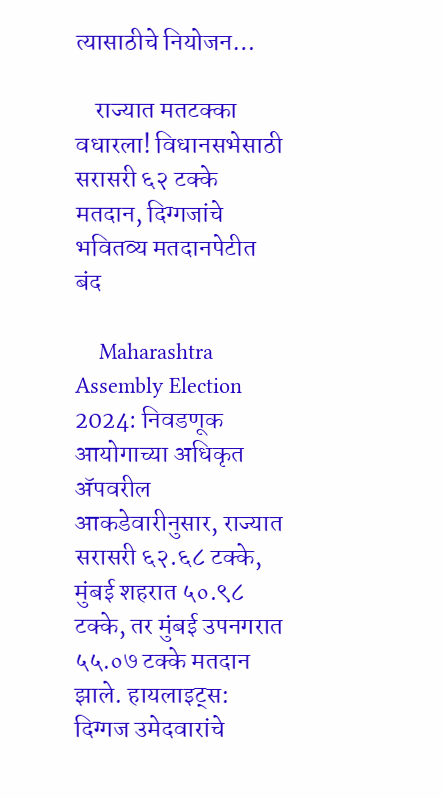त्यासाठीचे नियोजन…

    राज्यात मतटक्का वधारला! विधानसभेसाठी सरासरी ६२ टक्के मतदान, दिग्गजांचे भवितव्य मतदानपेटीत बंद

    Maharashtra Assembly Election 2024: निवडणूक आयोगाच्या अधिकृत अ‍ॅपवरील आकडेवारीनुसार, राज्यात सरासरी ६२.६८ टक्के, मुंबई शहरात ५०.९८ टक्के, तर मुंबई उपनगरात ५५.०७ टक्के मतदान झाले. हायलाइट्स: दिग्गज उमेदवारांचे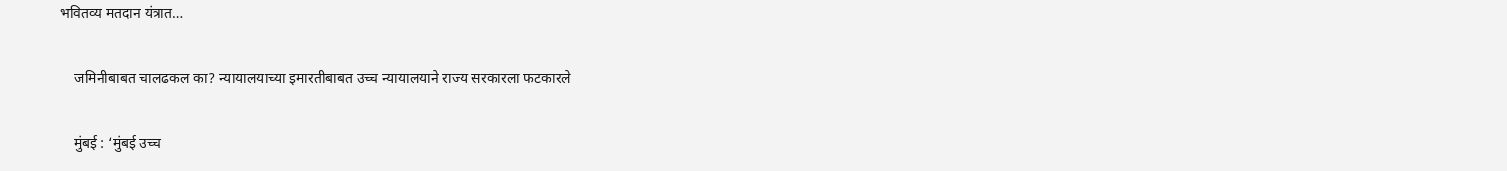भवितव्य मतदान यंत्रात…

    जमिनीबाबत चालढकल का? न्यायालयाच्या इमारतीबाबत उच्च न्यायालयाने राज्य सरकारला फटकारले

    मुंबई : ‘मुंबई उच्च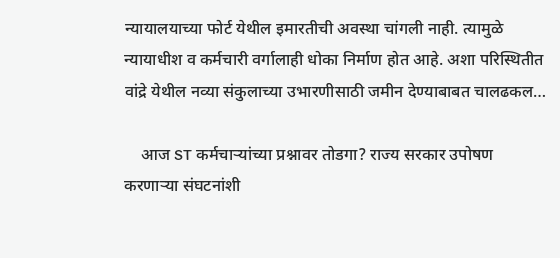न्यायालयाच्या फोर्ट येथील इमारतीची अवस्था चांगली नाही. त्यामुळे न्यायाधीश व कर्मचारी वर्गालाही धोका निर्माण होत आहे. अशा परिस्थितीत वांद्रे येथील नव्या संकुलाच्या उभारणीसाठी जमीन देण्याबाबत चालढकल…

    आज ST कर्मचाऱ्यांच्या प्रश्नावर तोडगा? राज्य सरकार उपोषण करणाऱ्या संघटनांशी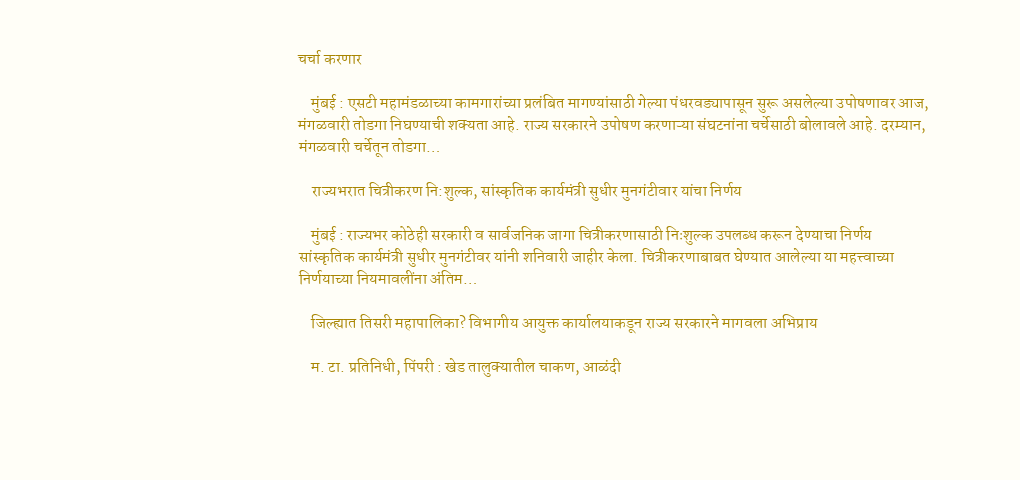चर्चा करणार

    मुंबई : एसटी महामंडळाच्या कामगारांच्या प्रलंबित मागण्यांसाठी गेल्या पंधरवड्यापासून सुरू असलेल्या उपोषणावर आज, मंगळवारी तोडगा निघण्याची शक्यता आहे. राज्य सरकारने उपोषण करणाऱ्या संघटनांना चर्चेसाठी बोलावले आहे. दरम्यान, मंगळवारी चर्चेतून तोडगा…

    राज्यभरात चित्रीकरण नि:शुल्क, सांस्कृतिक कार्यमंत्री सुधीर मुनगंटीवार यांचा निर्णय

    मुंबई : राज्यभर कोठेही सरकारी व सार्वजनिक जागा चित्रीकरणासाठी निःशुल्क उपलब्ध करून देण्याचा निर्णय सांस्कृतिक कार्यमंत्री सुधीर मुनगंटीवर यांनी शनिवारी जाहीर केला. चित्रीकरणाबाबत घेण्यात आलेल्या या महत्त्वाच्या निर्णयाच्या नियमावलींना अंतिम…

    जिल्ह्यात तिसरी महापालिका? विभागीय आयुक्त कार्यालयाकडून राज्य सरकारने मागवला अभिप्राय

    म. टा. प्रतिनिधी, पिंपरी : खेड तालुक्यातील चाकण, आळंदी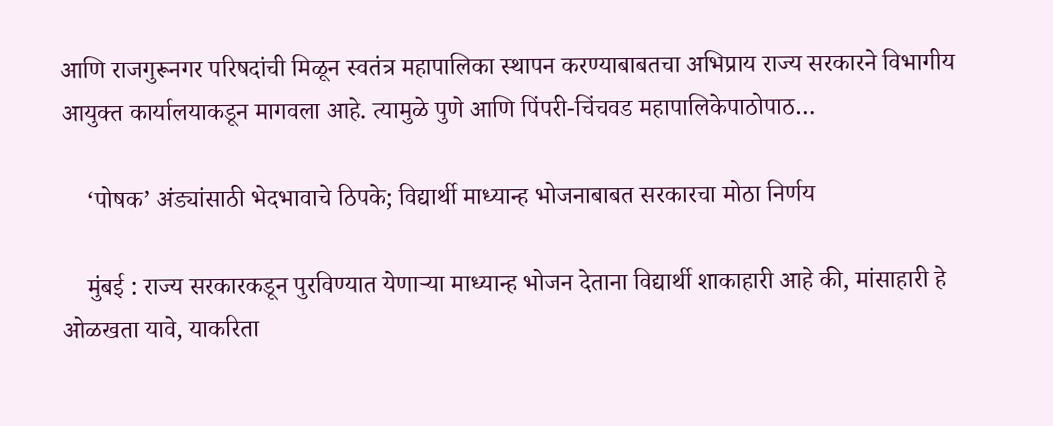आणि राजगुरूनगर परिषदांची मिळून स्वतंत्र महापालिका स्थापन करण्याबाबतचा अभिप्राय राज्य सरकारने विभागीय आयुक्त कार्यालयाकडून मागवला आहे. त्यामुळे पुणे आणि पिंपरी-चिंचवड महापालिकेपाठोपाठ…

    ‘पोषक’ अंड्यांसाठी भेदभावाचे ठिपके; विद्यार्थी माध्यान्ह भोजनाबाबत सरकारचा मोठा निर्णय

    मुंबई : राज्य सरकारकडून पुरविण्यात येणाऱ्या माध्यान्ह भोजन देताना विद्यार्थी शाकाहारी आहे की, मांसाहारी हे ओळखता यावे, याकरिता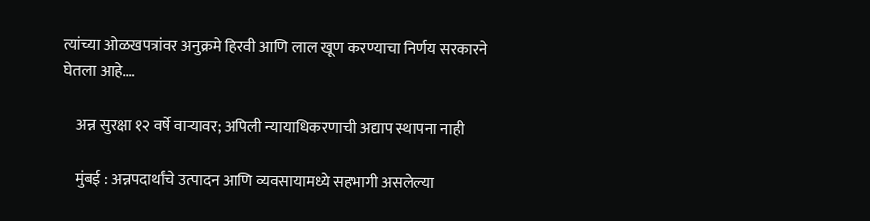त्यांच्या ओळखपत्रांवर अनुक्रमे हिरवी आणि लाल खूण करण्याचा निर्णय सरकारने घेतला आहे.…

    अन्न सुरक्षा १२ वर्षे वाऱ्यावर; अपिली न्यायाधिकरणाची अद्याप स्थापना नाही

    मुंबई : अन्नपदार्थांचे उत्पादन आणि व्यवसायामध्ये सहभागी असलेल्या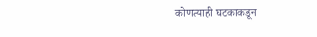कोणत्याही घटकाकडून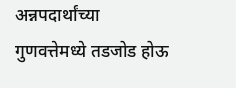अन्नपदार्थांच्या गुणवत्तेमध्ये तडजोड होऊ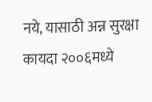नये, यासाठी अन्न सुरक्षा कायदा २००६मध्ये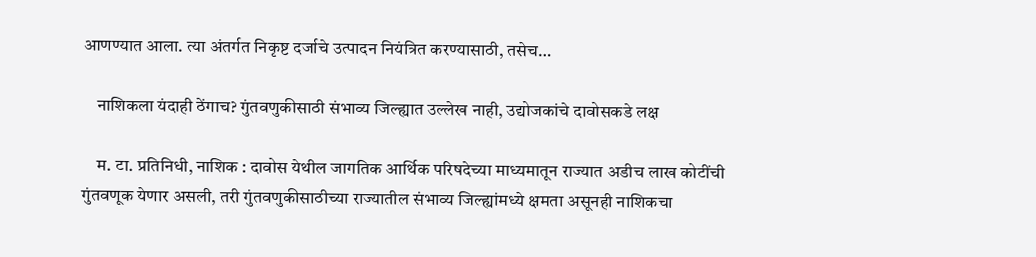आणण्यात आला. त्या अंतर्गत निकृष्ट दर्जाचे उत्पादन नियंत्रित करण्यासाठी, तसेच…

    नाशिकला यंदाही ठेंगाच? गुंतवणुकीसाठी संभाव्य जिल्ह्यात उल्लेख नाही, उद्योजकांचे दावोसकडे लक्ष

    म. टा. प्रतिनिधी, नाशिक : दावोस येथील जागतिक आर्थिक परिषदेच्या माध्यमातून राज्यात अडीच लाख कोटींची गुंतवणूक येणार असली, तरी गुंतवणुकीसाठीच्या राज्यातील संभाव्य जिल्ह्यांमध्ये क्षमता असूनही नाशिकचा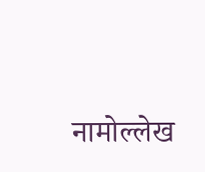नामोल्लेख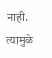नाही. त्यामुळे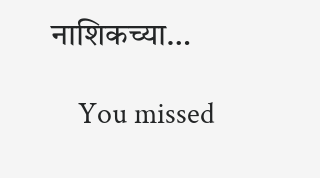नाशिकच्या…

    You missed